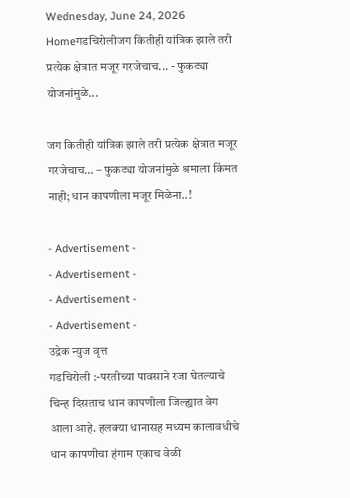Wednesday, June 24, 2026
Homeगडचिरोलीजग कितीही यांत्रिक झाले तरी प्रत्येक क्षेत्रात मजूर गरजेचाच... - फुकट्या योजनांमुळे...

जग कितीही यांत्रिक झाले तरी प्रत्येक क्षेत्रात मजूर गरजेचाच… – फुकट्या योजनांमुळे श्रमाला किंमत नाही; धान कापणीला मजूर मिळेना..!

- Advertisement -
- Advertisement -
- Advertisement -
- Advertisement -
उद्रेक न्युज वृत्त
गडचिरोली :-परतीच्या पावसाने रजा घेतल्याचे चिन्ह दिसताच धान कापणीला जिल्ह्यात वेग आला आहे. हलक्या धानासह मध्यम कालावधीचे धान कापणीचा हंगाम एकाच वेळी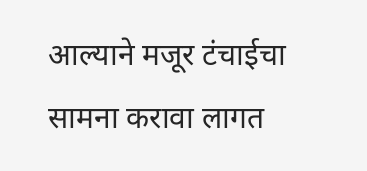आल्याने मजूर टंचाईचा सामना करावा लागत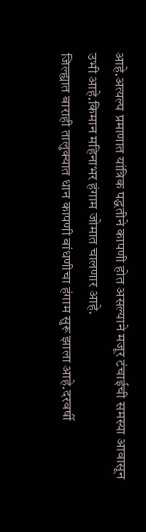आहे.अत्यल्प प्रमाणात यांत्रिक पद्धतीने कापणी होत असल्याने मजूर टंचाईची समस्या आवासून उभी आहे.किमान महिनाभर हंगाम जोमात चालणार आहे.
जिल्ह्यात बाराही तालुक्यात धान कापणी बांधणीचा हंगाम सुरू झाला आहे.दरवर्षी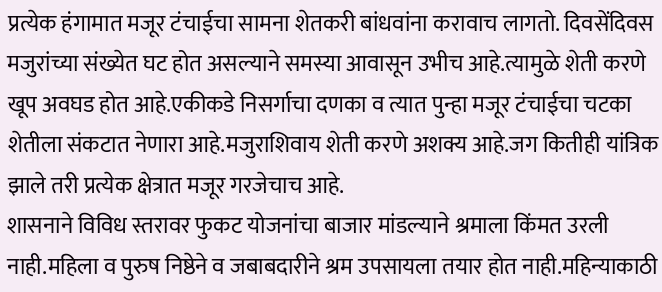प्रत्येक हंगामात मजूर टंचाईचा सामना शेतकरी बांधवांना करावाच लागतो. दिवसेंदिवस मजुरांच्या संख्येत घट होत असल्याने समस्या आवासून उभीच आहे.त्यामुळे शेती करणे खूप अवघड होत आहे.एकीकडे निसर्गाचा दणका व त्यात पुन्हा मजूर टंचाईचा चटका शेतीला संकटात नेणारा आहे.मजुराशिवाय शेती करणे अशक्य आहे.जग कितीही यांत्रिक झाले तरी प्रत्येक क्षेत्रात मजूर गरजेचाच आहे.
शासनाने विविध स्तरावर फुकट योजनांचा बाजार मांडल्याने श्रमाला किंमत उरली नाही.महिला व पुरुष निष्ठेने व जबाबदारीने श्रम उपसायला तयार होत नाही.महिन्याकाठी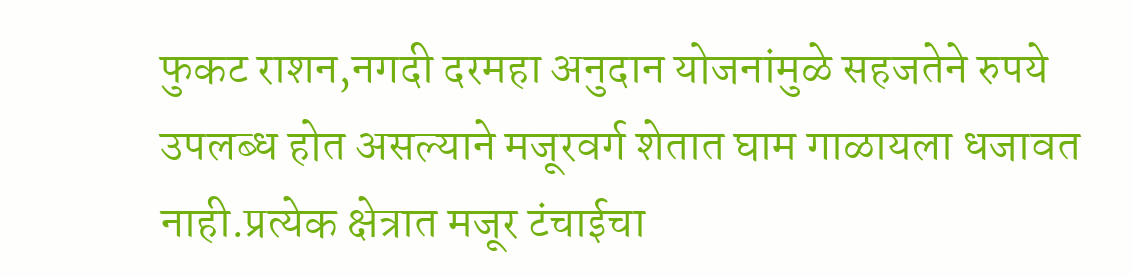फुकट राशन,नगदी दरमहा अनुदान योजनांमुळे सहजतेने रुपये उपलब्ध होत असल्याने मजूरवर्ग शेतात घाम गाळायला धजावत नाही.प्रत्येक क्षेत्रात मजूर टंचाईचा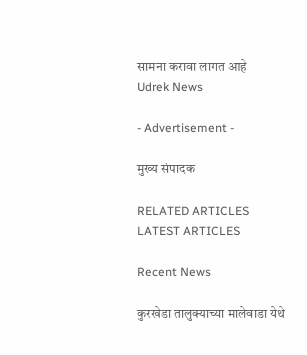सामना करावा लागत आहे
Udrek News

- Advertisement -

मुख्य संपादक

RELATED ARTICLES
LATEST ARTICLES

Recent News

कुरखेडा तालुक्याच्या मालेवाडा येथे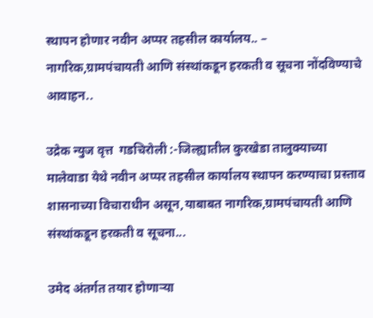स्थापन होणार नवीन अप्पर तहसील कार्यालय.. – नागरिक,ग्रामपंचायती आणि संस्थांकडून हरकती व सूचना नोंदविण्याचे आवाहन..

उद्रेक न्युज वृत्त  गडचिरोली :-जिल्ह्यातील कुरखेडा तालुक्याच्या मालेवाडा येथे नवीन अप्पर तहसील कार्यालय स्थापन करण्याचा प्रस्ताव शासनाच्या विचाराधीन असून,याबाबत नागरिक,ग्रामपंचायती आणि संस्थांकडून हरकती व सूचना...

उमेद अंतर्गत तयार होणाऱ्या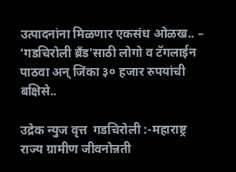उत्पादनांना मिळणार एकसंध ओळख.. – ‘गडचिरोली ब्रँड’साठी लोगो व टॅगलाईन पाठवा अन् जिंका ३० हजार रुपयांची बक्षिसे..

उद्रेक न्युज वृत्त  गडचिरोली :-महाराष्ट्र राज्य ग्रामीण जीवनोन्नती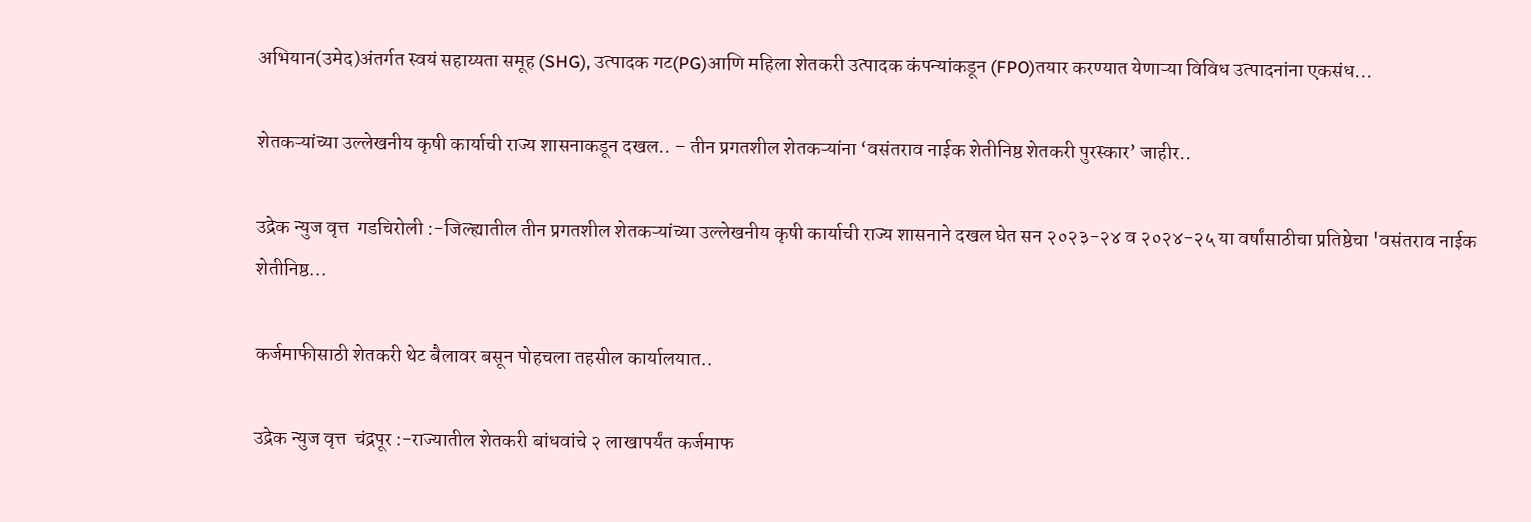अभियान(उमेद)अंतर्गत स्वयं सहाय्यता समूह (SHG), उत्पादक गट(PG)आणि महिला शेतकरी उत्पादक कंपन्यांकडून (FPO)तयार करण्यात येणाऱ्या विविध उत्पादनांना एकसंध...

शेतकऱ्यांच्या उल्लेखनीय कृषी कार्याची राज्य शासनाकडून दखल.. – तीन प्रगतशील शेतकऱ्यांना ‘वसंतराव नाईक शेतीनिष्ठ शेतकरी पुरस्कार’ जाहीर..

उद्रेक न्युज वृत्त  गडचिरोली :-जिल्ह्यातील तीन प्रगतशील शेतकऱ्यांच्या उल्लेखनीय कृषी कार्याची राज्य शासनाने दखल घेत सन २०२३-२४ व २०२४-२५ या वर्षांसाठीचा प्रतिष्ठेचा 'वसंतराव नाईक शेतीनिष्ठ...

कर्जमाफीसाठी शेतकरी थेट बैलावर बसून पोहचला तहसील कार्यालयात..

उद्रेक न्युज वृत्त  चंद्रपूर :-राज्यातील शेतकरी बांधवांचे २ लाखापर्यंत कर्जमाफ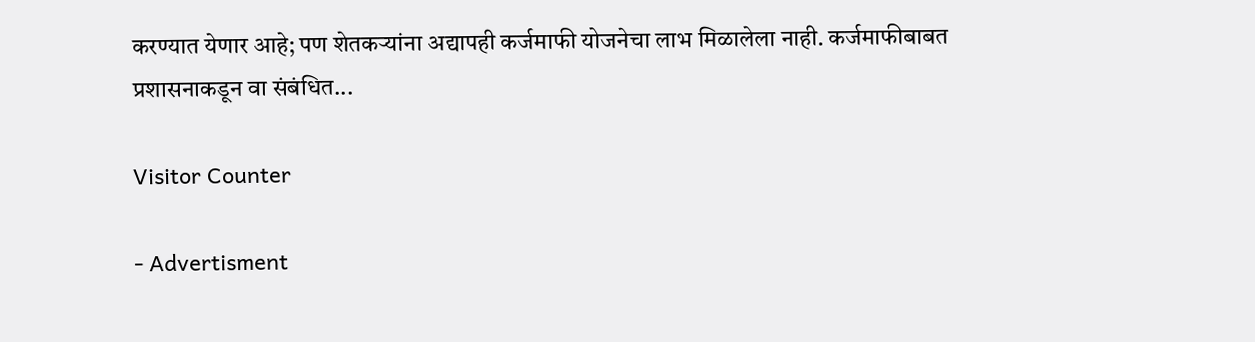करण्यात येणार आहे; पण शेतकऱ्यांना अद्यापही कर्जमाफी योजनेचा लाभ मिळालेला नाही. कर्जमाफीबाबत प्रशासनाकडून वा संबंधित...

Visitor Counter

- Advertisment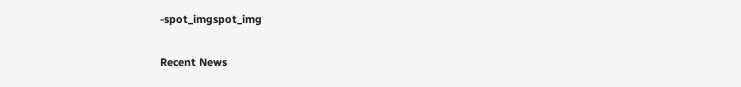-spot_imgspot_img

Recent News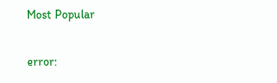Most Popular

error: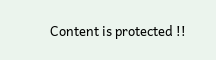Content is protected !!